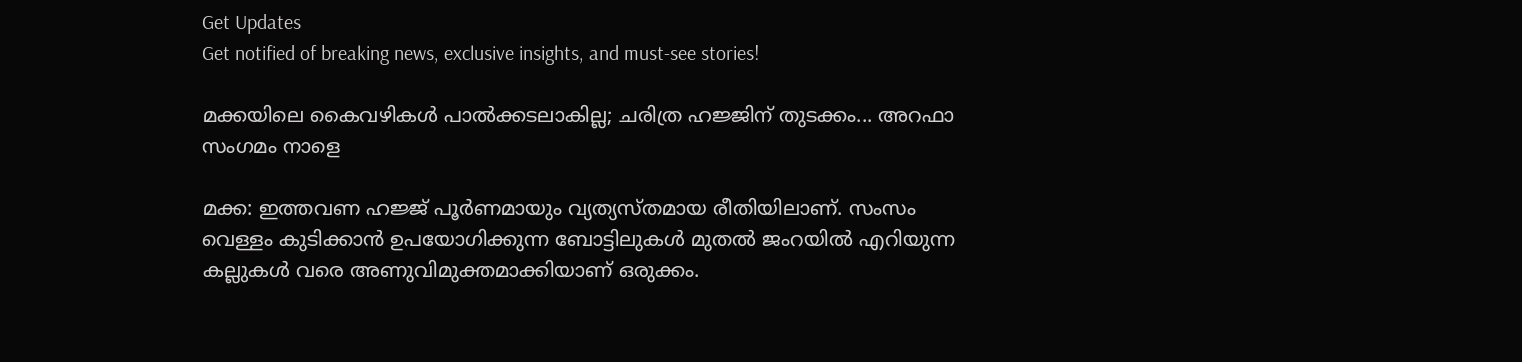Get Updates
Get notified of breaking news, exclusive insights, and must-see stories!

മക്കയിലെ കൈവഴികള്‍ പാല്‍ക്കടലാകില്ല; ചരിത്ര ഹജ്ജിന് തുടക്കം... അറഫാ സംഗമം നാളെ

മക്ക: ഇത്തവണ ഹജ്ജ് പൂര്‍ണമായും വ്യത്യസ്തമായ രീതിയിലാണ്. സംസം വെള്ളം കുടിക്കാന്‍ ഉപയോഗിക്കുന്ന ബോട്ടിലുകള്‍ മുതല്‍ ജംറയില്‍ എറിയുന്ന കല്ലുകള്‍ വരെ അണുവിമുക്തമാക്കിയാണ് ഒരുക്കം.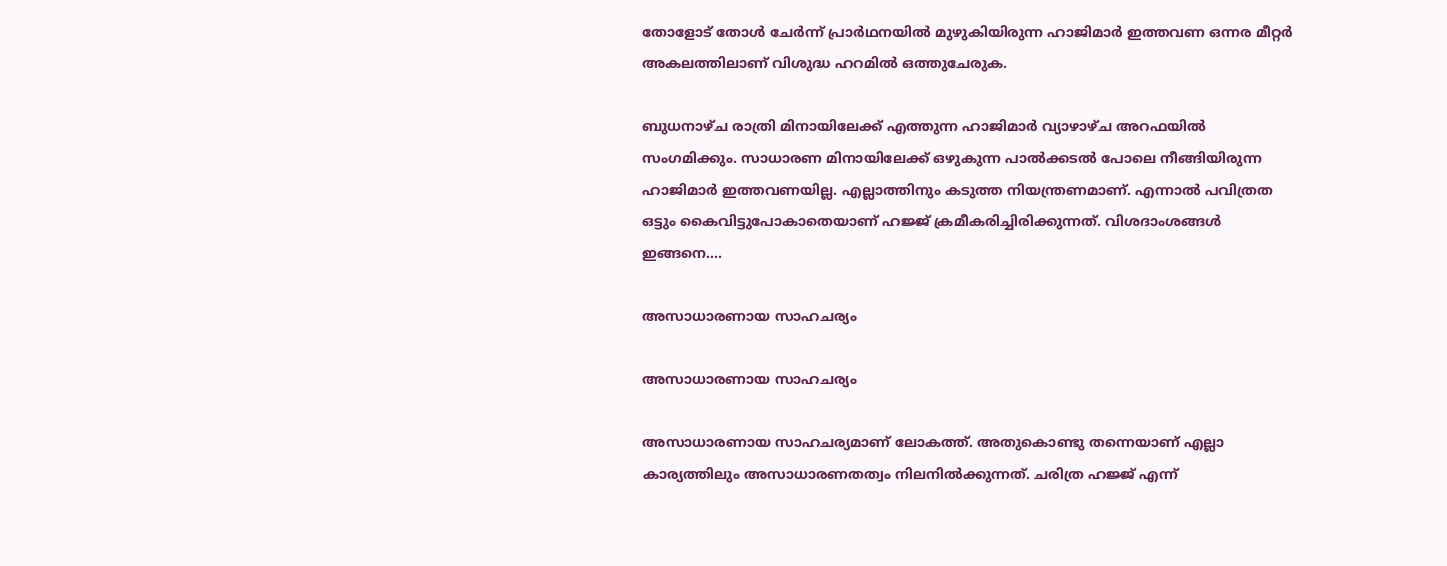തോളോട് തോള്‍ ചേര്‍ന്ന് പ്രാര്‍ഥനയില്‍ മുഴുകിയിരുന്ന ഹാജിമാര്‍ ഇത്തവണ ഒന്നര മീറ്റര്‍ അകലത്തിലാണ് വിശുദ്ധ ഹറമില്‍ ഒത്തുചേരുക.

ബുധനാഴ്ച രാത്രി മിനായിലേക്ക് എത്തുന്ന ഹാജിമാര്‍ വ്യാഴാഴ്ച അറഫയില്‍ സംഗമിക്കും. സാധാരണ മിനായിലേക്ക് ഒഴുകുന്ന പാല്‍ക്കടല്‍ പോലെ നീങ്ങിയിരുന്ന ഹാജിമാര്‍ ഇത്തവണയില്ല. എല്ലാത്തിനും കടുത്ത നിയന്ത്രണമാണ്. എന്നാല്‍ പവിത്രത ഒട്ടും കൈവിട്ടുപോകാതെയാണ് ഹജ്ജ് ക്രമീകരിച്ചിരിക്കുന്നത്. വിശദാംശങ്ങള്‍ ഇങ്ങനെ....

അസാധാരണായ സാഹചര്യം

അസാധാരണായ സാഹചര്യം

അസാധാരണായ സാഹചര്യമാണ് ലോകത്ത്. അതുകൊണ്ടു തന്നെയാണ് എല്ലാ കാര്യത്തിലും അസാധാരണതത്വം നിലനില്‍ക്കുന്നത്. ചരിത്ര ഹജ്ജ് എന്ന്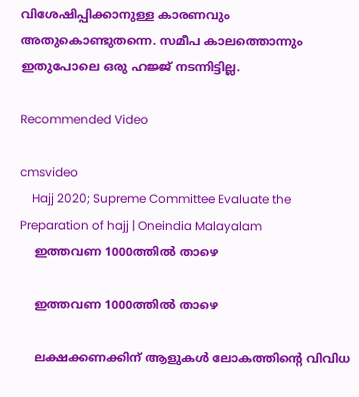വിശേഷിപ്പിക്കാനുള്ള കാരണവും അതുകൊണ്ടുതന്നെ. സമീപ കാലത്തൊന്നും ഇതുപോലെ ഒരു ഹജ്ജ് നടന്നിട്ടില്ല.

Recommended Video

cmsvideo
    Hajj 2020; Supreme Committee Evaluate the Preparation of hajj | Oneindia Malayalam
    ഇത്തവണ 1000ത്തില്‍ താഴെ

    ഇത്തവണ 1000ത്തില്‍ താഴെ

    ലക്ഷക്കണക്കിന് ആളുകള്‍ ലോകത്തിന്റെ വിവിധ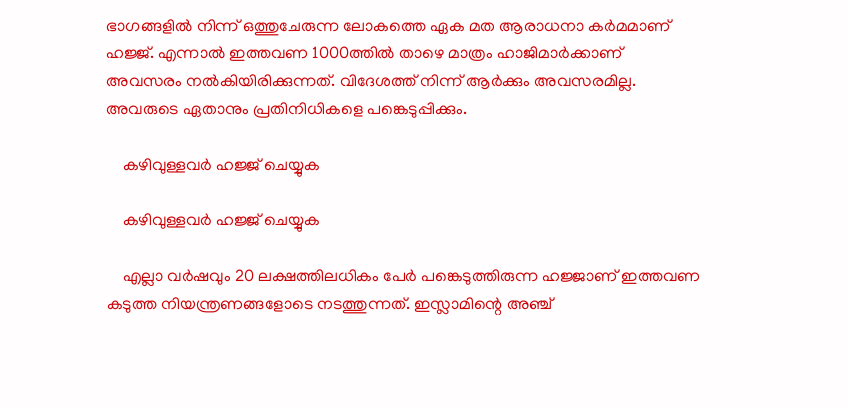ഭാഗങ്ങളില്‍ നിന്ന് ഒത്തുചേരുന്ന ലോകത്തെ ഏക മത ആരാധനാ കര്‍മമാണ് ഹജ്ജ്. എന്നാല്‍ ഇത്തവണ 1000ത്തില്‍ താഴെ മാത്രം ഹാജിമാര്‍ക്കാണ് അവസരം നല്‍കിയിരിക്കുന്നത്. വിദേശത്ത് നിന്ന് ആര്‍ക്കും അവസരമില്ല. അവരുടെ ഏതാനും പ്രതിനിധികളെ പങ്കെടുപ്പിക്കും.

    കഴിവുള്ളവര്‍ ഹജ്ജ് ചെയ്യുക

    കഴിവുള്ളവര്‍ ഹജ്ജ് ചെയ്യുക

    എല്ലാ വര്‍ഷവും 20 ലക്ഷത്തിലധികം പേര്‍ പങ്കെടുത്തിരുന്ന ഹജ്ജാണ് ഇത്തവണ കടുത്ത നിയന്ത്രണങ്ങളോടെ നടത്തുന്നത്. ഇസ്ലാമിന്റെ അഞ്ച്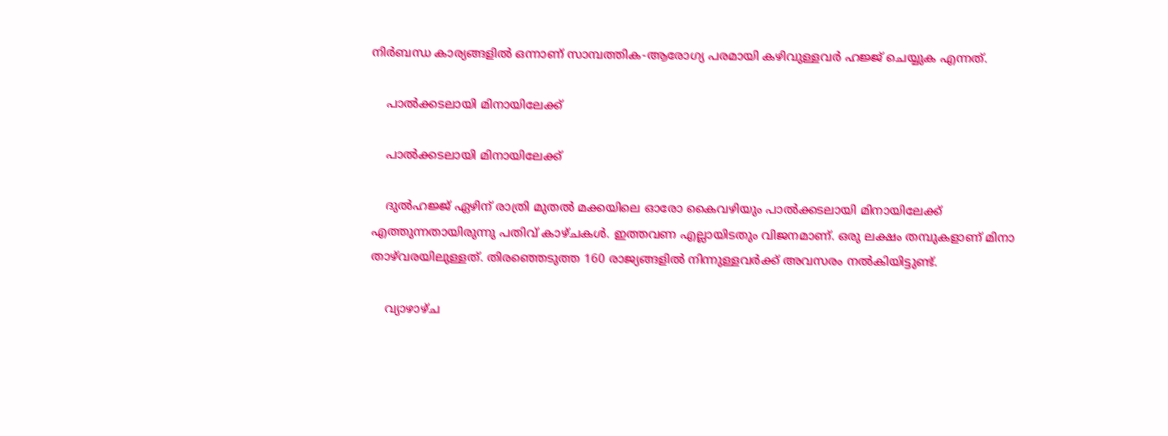നിര്‍ബന്ധ കാര്യങ്ങളില്‍ ഒന്നാണ് സാമ്പത്തിക-ആരോഗ്യ പരമായി കഴിവുള്ളവര്‍ ഹജ്ജ് ചെയ്യുക എന്നത്.

    പാല്‍ക്കടലായി മിനായിലേക്ക്

    പാല്‍ക്കടലായി മിനായിലേക്ക്

    ദുല്‍ഹജ്ജ് ഏഴിന് രാത്രി മുതല്‍ മക്കയിലെ ഓരോ കൈവഴിയും പാല്‍ക്കടലായി മിനായിലേക്ക് എത്തുന്നതായിരുന്നു പതിവ് കാഴ്ചകള്‍. ഇത്തവണ എല്ലായിടതും വിജനമാണ്. ഒരു ലക്ഷം തമ്പുകളാണ് മിനാ താഴ്‌വരയിലുള്ളത്. തിരഞ്ഞെടുത്ത 160 രാജ്യങ്ങളില്‍ നിന്നുള്ളവര്‍ക്ക് അവസരം നല്‍കിയിട്ടുണ്ട്.

    വ്യാഴാഴ്ച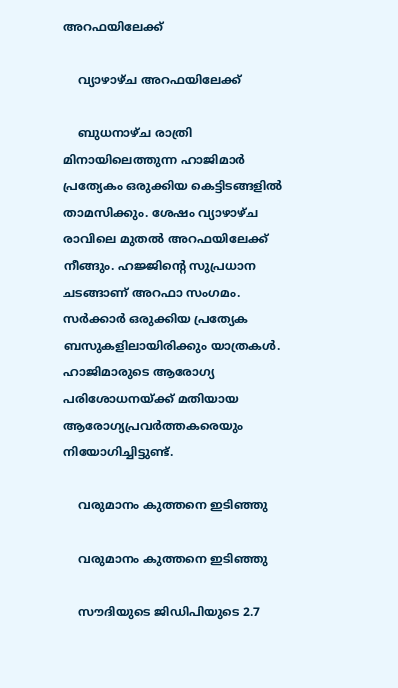അറഫയിലേക്ക്

    വ്യാഴാഴ്ച അറഫയിലേക്ക്

    ബുധനാഴ്ച രാത്രി മിനായിലെത്തുന്ന ഹാജിമാര്‍ പ്രത്യേകം ഒരുക്കിയ കെട്ടിടങ്ങളില്‍ താമസിക്കും. ശേഷം വ്യാഴാഴ്ച രാവിലെ മുതല്‍ അറഫയിലേക്ക് നീങ്ങും. ഹജ്ജിന്റെ സുപ്രധാന ചടങ്ങാണ് അറഫാ സംഗമം. സര്‍ക്കാര്‍ ഒരുക്കിയ പ്രത്യേക ബസുകളിലായിരിക്കും യാത്രകള്‍. ഹാജിമാരുടെ ആരോഗ്യ പരിശോധനയ്ക്ക് മതിയായ ആരോഗ്യപ്രവര്‍ത്തകരെയും നിയോഗിച്ചിട്ടുണ്ട്.

    വരുമാനം കുത്തനെ ഇടിഞ്ഞു

    വരുമാനം കുത്തനെ ഇടിഞ്ഞു

    സൗദിയുടെ ജിഡിപിയുടെ 2.7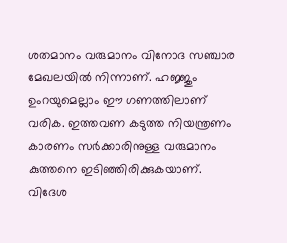ശതമാനം വരുമാനം വിനോദ സഞ്ചാര മേഖലയില്‍ നിന്നാണ്. ഹജ്ജും ഉംറയുമെല്ലാം ഈ ഗണത്തിലാണ് വരിക. ഇത്തവണ കടുത്ത നിയന്ത്രണം കാരണം സര്‍ക്കാരിനുള്ള വരുമാനം കുത്തനെ ഇടിഞ്ഞിരിക്കുകയാണ്. വിദേശ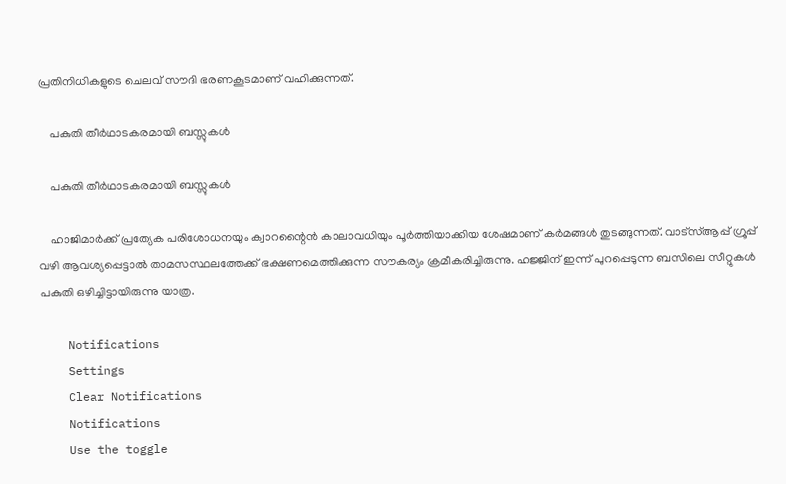പ്രതിനിധികളുടെ ചെലവ് സൗദി ഭരണകൂടമാണ് വഹിക്കുന്നത്.

    പകുതി തീര്‍ഥാടകരമായി ബസ്സുകള്‍

    പകുതി തീര്‍ഥാടകരമായി ബസ്സുകള്‍

    ഹാജിമാര്‍ക്ക് പ്രത്യേക പരിശോധനയും ക്വാറന്റൈന്‍ കാലാവധിയും പൂര്‍ത്തിയാക്കിയ ശേഷമാണ് കര്‍മങ്ങള്‍ തുടങ്ങുന്നത്. വാട്‌സ്ആപ്പ് ഗ്രൂപ്പ് വഴി ആവശ്യപ്പെട്ടാല്‍ താമസസ്ഥലത്തേക്ക് ഭക്ഷണമെത്തിക്കുന്ന സൗകര്യം ക്രമീകരിച്ചിരുന്നു. ഹജ്ജിന് ഇന്ന് പുറപ്പെടുന്ന ബസിലെ സീറ്റുകള്‍ പകുതി ഒഴിച്ചിട്ടായിരുന്നു യാത്ര.

    Notifications
    Settings
    Clear Notifications
    Notifications
    Use the toggle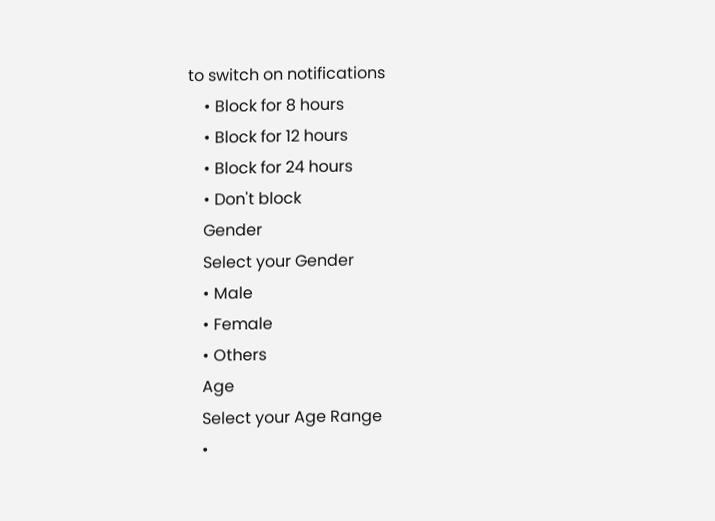to switch on notifications
    • Block for 8 hours
    • Block for 12 hours
    • Block for 24 hours
    • Don't block
    Gender
    Select your Gender
    • Male
    • Female
    • Others
    Age
    Select your Age Range
    •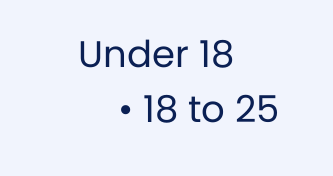Under 18
    • 18 to 25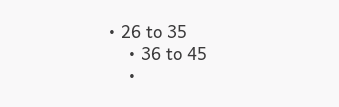• 26 to 35
    • 36 to 45
    •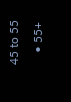45 to 55
    • 55+